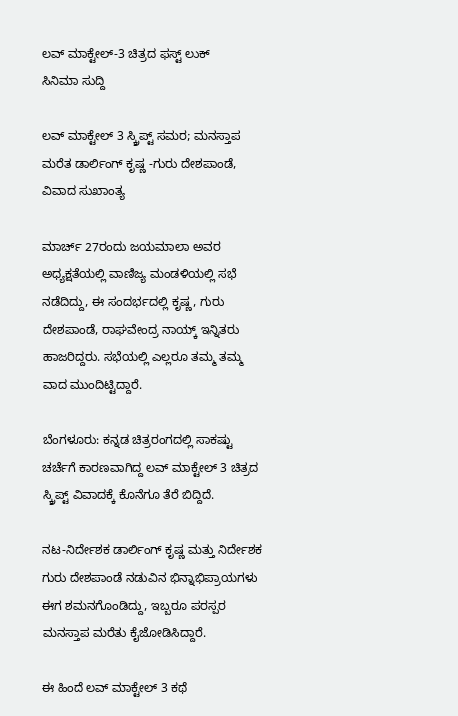ಲವ್ ಮಾಕ್ಟೇಲ್-3 ಚಿತ್ರದ ಫಸ್ಟ್ ಲುಕ್
ಸಿನಿಮಾ ಸುದ್ದಿ

ಲವ್ ಮಾಕ್ಟೇಲ್ 3 ಸ್ಕ್ರಿಪ್ಟ್ ಸಮರ; ಮನಸ್ತಾಪ ಮರೆತ ಡಾರ್ಲಿಂಗ್ ಕೃಷ್ಣ -ಗುರು ದೇಶಪಾಂಡೆ, ವಿವಾದ ಸುಖಾಂತ್ಯ

ಮಾರ್ಚ್ 27ರಂದು ಜಯಮಾಲಾ ಅವರ ಅಧ್ಯಕ್ಷತೆಯಲ್ಲಿ ವಾಣಿಜ್ಯ ಮಂಡಳಿಯಲ್ಲಿ ಸಭೆ ನಡೆದಿದ್ದು, ಈ ಸಂದರ್ಭದಲ್ಲಿ ಕೃಷ್ಣ, ಗುರು ದೇಶಪಾಂಡೆ, ರಾಘವೇಂದ್ರ ನಾಯ್ಕ್ ಇನ್ನಿತರು ಹಾಜರಿದ್ದರು. ಸಭೆಯಲ್ಲಿ ಎಲ್ಲರೂ ತಮ್ಮ ತಮ್ಮ ವಾದ ಮುಂದಿಟ್ಟಿದ್ದಾರೆ.

ಬೆಂಗಳೂರು: ಕನ್ನಡ ಚಿತ್ರರಂಗದಲ್ಲಿ ಸಾಕಷ್ಟು ಚರ್ಚೆಗೆ ಕಾರಣವಾಗಿದ್ದ ಲವ್ ಮಾಕ್ಟೇಲ್ 3 ಚಿತ್ರದ ಸ್ಕ್ರಿಪ್ಟ್ ವಿವಾದಕ್ಕೆ ಕೊನೆಗೂ ತೆರೆ ಬಿದ್ದಿದೆ.

ನಟ-ನಿರ್ದೇಶಕ ಡಾರ್ಲಿಂಗ್ ಕೃಷ್ಣ ಮತ್ತು ನಿರ್ದೇಶಕ ಗುರು ದೇಶಪಾಂಡೆ ನಡುವಿನ ಭಿನ್ನಾಭಿಪ್ರಾಯಗಳು ಈಗ ಶಮನಗೊಂಡಿದ್ದು, ಇಬ್ಬರೂ ಪರಸ್ಪರ ಮನಸ್ತಾಪ ಮರೆತು ಕೈಜೋಡಿಸಿದ್ದಾರೆ.

ಈ ಹಿಂದೆ ಲವ್ ಮಾಕ್ಟೇಲ್ 3 ಕಥೆ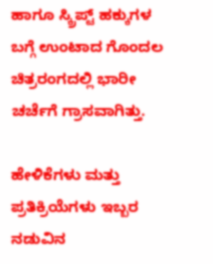ಹಾಗೂ ಸ್ಕ್ರಿಪ್ಟ್ ಹಕ್ಕುಗಳ ಬಗ್ಗೆ ಉಂಟಾದ ಗೊಂದಲ ಚಿತ್ರರಂಗದಲ್ಲಿ ಭಾರೀ ಚರ್ಚೆಗೆ ಗ್ರಾಸವಾಗಿತ್ತು.

ಹೇಳಿಕೆಗಳು ಮತ್ತು ಪ್ರತಿಕ್ರಿಯೆಗಳು ಇಬ್ಬರ ನಡುವಿನ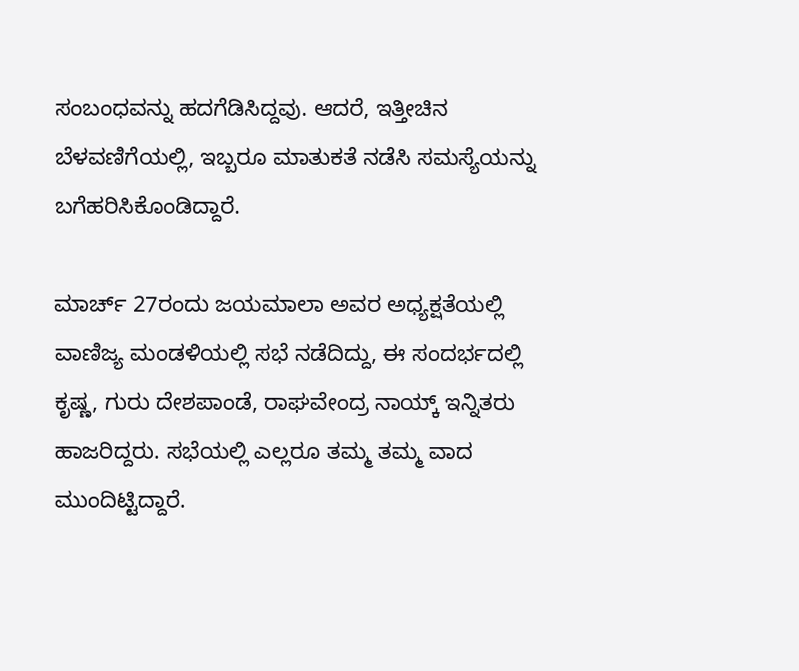ಸಂಬಂಧವನ್ನು ಹದಗೆಡಿಸಿದ್ದವು. ಆದರೆ, ಇತ್ತೀಚಿನ ಬೆಳವಣಿಗೆಯಲ್ಲಿ, ಇಬ್ಬರೂ ಮಾತುಕತೆ ನಡೆಸಿ ಸಮಸ್ಯೆಯನ್ನು ಬಗೆಹರಿಸಿಕೊಂಡಿದ್ದಾರೆ.

ಮಾರ್ಚ್ 27ರಂದು ಜಯಮಾಲಾ ಅವರ ಅಧ್ಯಕ್ಷತೆಯಲ್ಲಿ ವಾಣಿಜ್ಯ ಮಂಡಳಿಯಲ್ಲಿ ಸಭೆ ನಡೆದಿದ್ದು, ಈ ಸಂದರ್ಭದಲ್ಲಿ ಕೃಷ್ಣ, ಗುರು ದೇಶಪಾಂಡೆ, ರಾಘವೇಂದ್ರ ನಾಯ್ಕ್ ಇನ್ನಿತರು ಹಾಜರಿದ್ದರು. ಸಭೆಯಲ್ಲಿ ಎಲ್ಲರೂ ತಮ್ಮ ತಮ್ಮ ವಾದ ಮುಂದಿಟ್ಟಿದ್ದಾರೆ.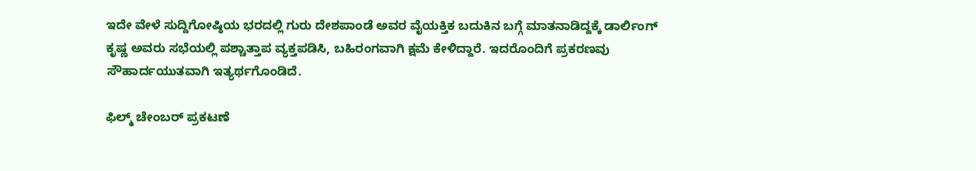ಇದೇ ವೇಳೆ ಸುದ್ದಿಗೋಷ್ಠಿಯ ಭರದಲ್ಲಿ ಗುರು ದೇಶಪಾಂಡೆ ಅವರ ವೈಯಕ್ತಿಕ ಬದುಕಿನ ಬಗ್ಗೆ ಮಾತನಾಡಿದ್ದಕ್ಕೆ‌ ಡಾರ್ಲಿಂಗ್‌ ಕೃಷ್ಣ ಅವರು ಸಭೆಯಲ್ಲಿ ಪಶ್ಚಾತ್ತಾಪ ವ್ಯಕ್ತಪಡಿಸಿ, ಬಹಿರಂಗವಾಗಿ ಕ್ಷಮೆ ಕೇಳಿದ್ದಾರೆ. ಇದರೊಂದಿಗೆ ಪ್ರಕರಣವು ಸೌಹಾರ್ದಯುತವಾಗಿ ಇತ್ಯರ್ಥಗೊಂಡಿದೆ.

ಫಿಲ್ಮ್‌ ಚೇಂಬರ್‌ ಪ್ರಕಟಣೆ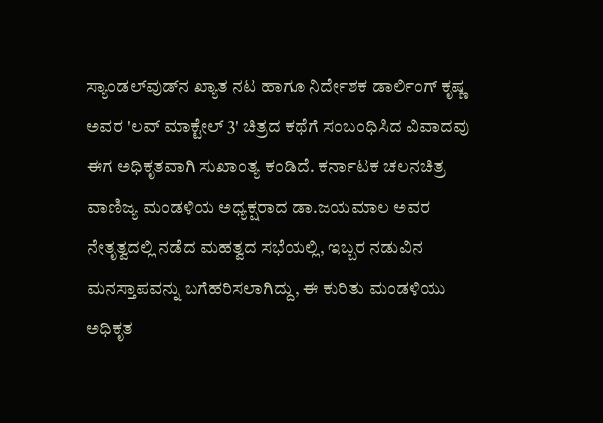ಸ್ಯಾಂಡಲ್‌ವುಡ್‌ನ ಖ್ಯಾತ ನಟ ಹಾಗೂ ನಿರ್ದೇಶಕ ಡಾರ್ಲಿಂಗ್ ಕೃಷ್ಣ ಅವರ 'ಲವ್ ಮಾಕ್ಟೇಲ್ 3' ಚಿತ್ರದ ಕಥೆಗೆ ಸಂಬಂಧಿಸಿದ ವಿವಾದವು ಈಗ ಅಧಿಕೃತವಾಗಿ ಸುಖಾಂತ್ಯ ಕಂಡಿದೆ. ಕರ್ನಾಟಕ ಚಲನಚಿತ್ರ ವಾಣಿಜ್ಯ ಮಂಡಳಿಯ ಅಧ್ಯಕ್ಷರಾದ ಡಾ.ಜಯಮಾಲ ಅವರ ನೇತೃತ್ವದಲ್ಲಿ ನಡೆದ ಮಹತ್ವದ ಸಭೆಯಲ್ಲಿ, ಇಬ್ಬರ ನಡುವಿನ ಮನಸ್ತಾಪವನ್ನು ಬಗೆಹರಿಸಲಾಗಿದ್ದು, ಈ ಕುರಿತು ಮಂಡಳಿಯು ಅಧಿಕೃತ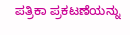ಪತ್ರಿಕಾ ಪ್ರಕಟಣೆಯನ್ನು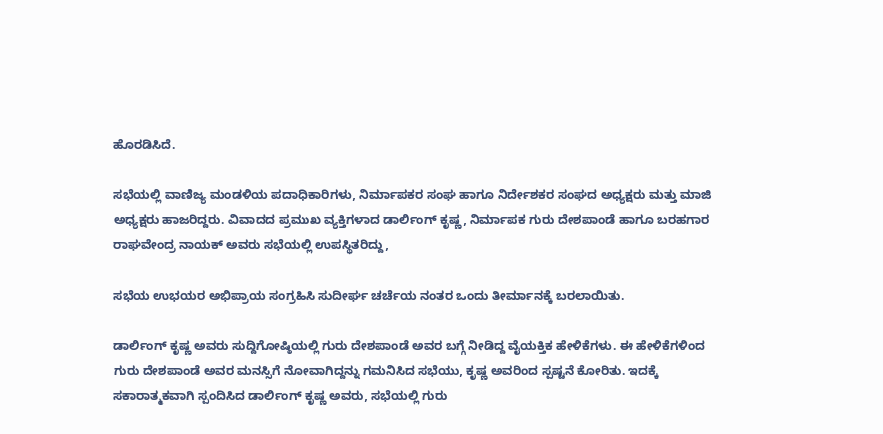ಹೊರಡಿಸಿದೆ.

ಸಭೆಯಲ್ಲಿ ವಾಣಿಜ್ಯ ಮಂಡಳಿಯ ಪದಾಧಿಕಾರಿಗಳು, ನಿರ್ಮಾಪಕರ ಸಂಘ ಹಾಗೂ ನಿರ್ದೇಶಕರ ಸಂಘದ ಅಧ್ಯಕ್ಷರು ಮತ್ತು ಮಾಜಿ ಅಧ್ಯಕ್ಷರು ಹಾಜರಿದ್ದರು. ವಿವಾದದ ಪ್ರಮುಖ ವ್ಯಕ್ತಿಗಳಾದ ಡಾರ್ಲಿಂಗ್ ಕೃಷ್ಣ, ನಿರ್ಮಾಪಕ ಗುರು ದೇಶಪಾಂಡೆ ಹಾಗೂ ಬರಹಗಾರ ರಾಘವೇಂದ್ರ ನಾಯಕ್ ಅವರು ಸಭೆಯಲ್ಲಿ ಉಪಸ್ಥಿತರಿದ್ದು,

ಸಭೆಯ ಉಭಯರ ಅಭಿಪ್ರಾಯ ಸಂಗ್ರಹಿಸಿ ಸುದೀರ್ಘ ಚರ್ಚೆಯ ನಂತರ ಒಂದು ತೀರ್ಮಾನಕ್ಕೆ ಬರಲಾಯಿತು.

ಡಾರ್ಲಿಂಗ್ ಕೃಷ್ಣ ಅವರು ಸುದ್ದಿಗೋಷ್ಠಿಯಲ್ಲಿ ಗುರು ದೇಶಪಾಂಡೆ ಅವರ ಬಗ್ಗೆ ನೀಡಿದ್ದ ವೈಯಕ್ತಿಕ ಹೇಳಿಕೆಗಳು. ಈ ಹೇಳಿಕೆಗಳಿಂದ ಗುರು ದೇಶಪಾಂಡೆ ಅವರ ಮನಸ್ಸಿಗೆ ನೋವಾಗಿದ್ದನ್ನು ಗಮನಿಸಿದ ಸಭೆಯು, ಕೃಷ್ಣ ಅವರಿಂದ ಸ್ಪಷ್ಟನೆ ಕೋರಿತು. ಇದಕ್ಕೆ ಸಕಾರಾತ್ಮಕವಾಗಿ ಸ್ಪಂದಿಸಿದ ಡಾರ್ಲಿಂಗ್ ಕೃಷ್ಣ ಅವರು, ಸಭೆಯಲ್ಲಿ ಗುರು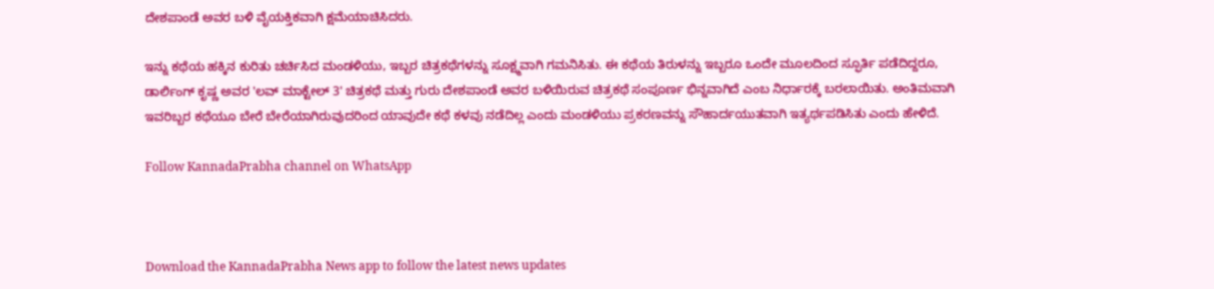ದೇಶಪಾಂಡೆ ಅವರ ಬಳಿ ವೈಯಕ್ತಿಕವಾಗಿ ಕ್ಷಮೆಯಾಚಿಸಿದರು.

ಇನ್ನು ಕಥೆಯ ಹಕ್ಕಿನ ಕುರಿತು ಚರ್ಚಿಸಿದ ಮಂಡಳಿಯು, ಇಬ್ಬರ ಚಿತ್ರಕಥೆಗಳನ್ನು ಸೂಕ್ಷ್ಮವಾಗಿ ಗಮನಿಸಿತು. ಈ ಕಥೆಯ ತಿರುಳನ್ನು ಇಬ್ಬರೂ ಒಂದೇ ಮೂಲದಿಂದ ಸ್ಫೂರ್ತಿ ಪಡೆದಿದ್ದರೂ, ಡಾರ್ಲಿಂಗ್ ಕೃಷ್ಣ ಅವರ 'ಲವ್ ಮಾಕ್ಟೇಲ್ 3' ಚಿತ್ರಕಥೆ ಮತ್ತು ಗುರು ದೇಶಪಾಂಡೆ ಅವರ ಬಳಿಯಿರುವ ಚಿತ್ರಕಥೆ ಸಂಪೂರ್ಣ ಭಿನ್ನವಾಗಿದೆ ಎಂಬ ನಿರ್ಧಾರಕ್ಕೆ ಬರಲಾಯಿತು. ಅಂತಿಮವಾಗಿ ಇವರಿಬ್ಬರ ಕಥೆಯೂ ಬೇರೆ ಬೇರೆಯಾಗಿರುವುದರಿಂದ ಯಾವುದೇ ಕಥೆ ಕಳವು ನಡೆದಿಲ್ಲ ಎಂದು ಮಂಡಳಿಯು ಪ್ರಕರಣವನ್ನು ಸೌಹಾರ್ದಯುತವಾಗಿ ಇತ್ಯರ್ಥಪಡಿಸಿತು ಎಂದು ಹೇಳಿದೆ.

Follow KannadaPrabha channel on WhatsApp



Download the KannadaPrabha News app to follow the latest news updates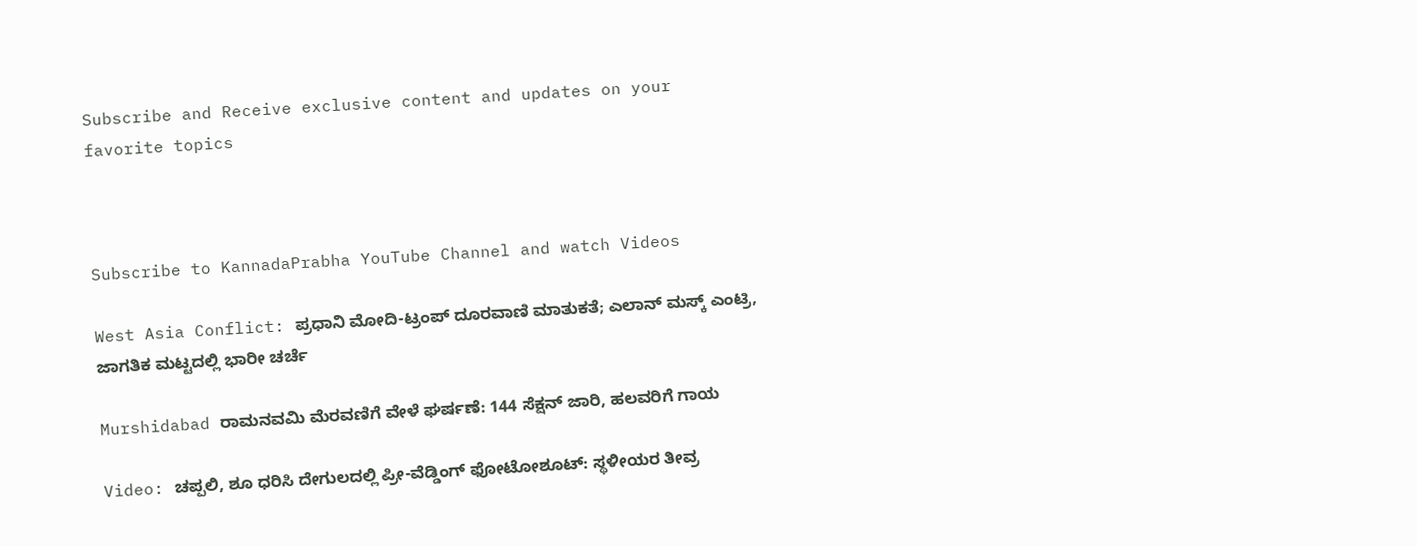Subscribe and Receive exclusive content and updates on your favorite topics



Subscribe to KannadaPrabha YouTube Channel and watch Videos

West Asia Conflict: ಪ್ರಧಾನಿ ಮೋದಿ-ಟ್ರಂಪ್ ದೂರವಾಣಿ ಮಾತುಕತೆ; ಎಲಾನ್ ಮಸ್ಕ್ ಎಂಟ್ರಿ, ಜಾಗತಿಕ ಮಟ್ಟದಲ್ಲಿ ಭಾರೀ ಚರ್ಚೆ

Murshidabad ರಾಮನವಮಿ ಮೆರವಣಿಗೆ ವೇಳೆ ಘರ್ಷಣೆ: 144 ಸೆಕ್ಷನ್ ಜಾರಿ, ಹಲವರಿಗೆ ಗಾಯ

Video: ಚಪ್ಪಲಿ, ಶೂ ಧರಿಸಿ ದೇಗುಲದಲ್ಲಿ ಪ್ರೀ-ವೆಡ್ಡಿಂಗ್ ಫೋಟೋಶೂಟ್‌: ಸ್ಥಳೀಯರ ತೀವ್ರ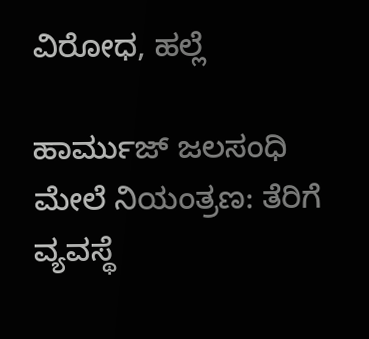ವಿರೋಧ, ಹಲ್ಲೆ

ಹಾರ್ಮುಜ್ ಜಲಸಂಧಿ ಮೇಲೆ ನಿಯಂತ್ರಣ: ತೆರಿಗೆ ವ್ಯವಸ್ಥೆ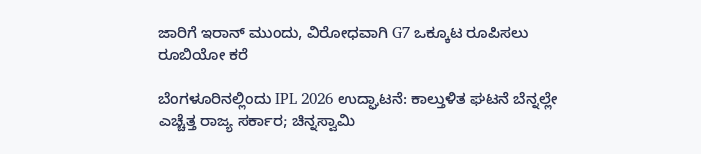ಜಾರಿಗೆ ಇರಾನ್ ಮುಂದು, ವಿರೋಧವಾಗಿ G7 ಒಕ್ಕೂಟ ರೂಪಿಸಲು ರೂಬಿಯೋ ಕರೆ

ಬೆಂಗಳೂರಿನಲ್ಲಿಂದು IPL 2026 ಉದ್ಘಾಟನೆ: ಕಾಲ್ತುಳಿತ ಘಟನೆ ಬೆನ್ನಲ್ಲೇ ಎಚ್ಚೆತ್ತ ರಾಜ್ಯ ಸರ್ಕಾರ; ಚಿನ್ನಸ್ವಾಮಿ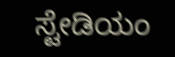ಸ್ಟೇಡಿಯಂ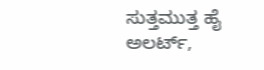ಸುತ್ತಮುತ್ತ ಹೈ ಅಲರ್ಟ್,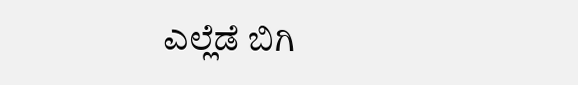ಎಲ್ಲೆಡೆ ಬಿಗಿ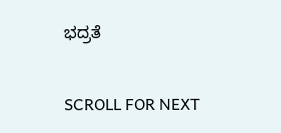ಭದ್ರತೆ

SCROLL FOR NEXT